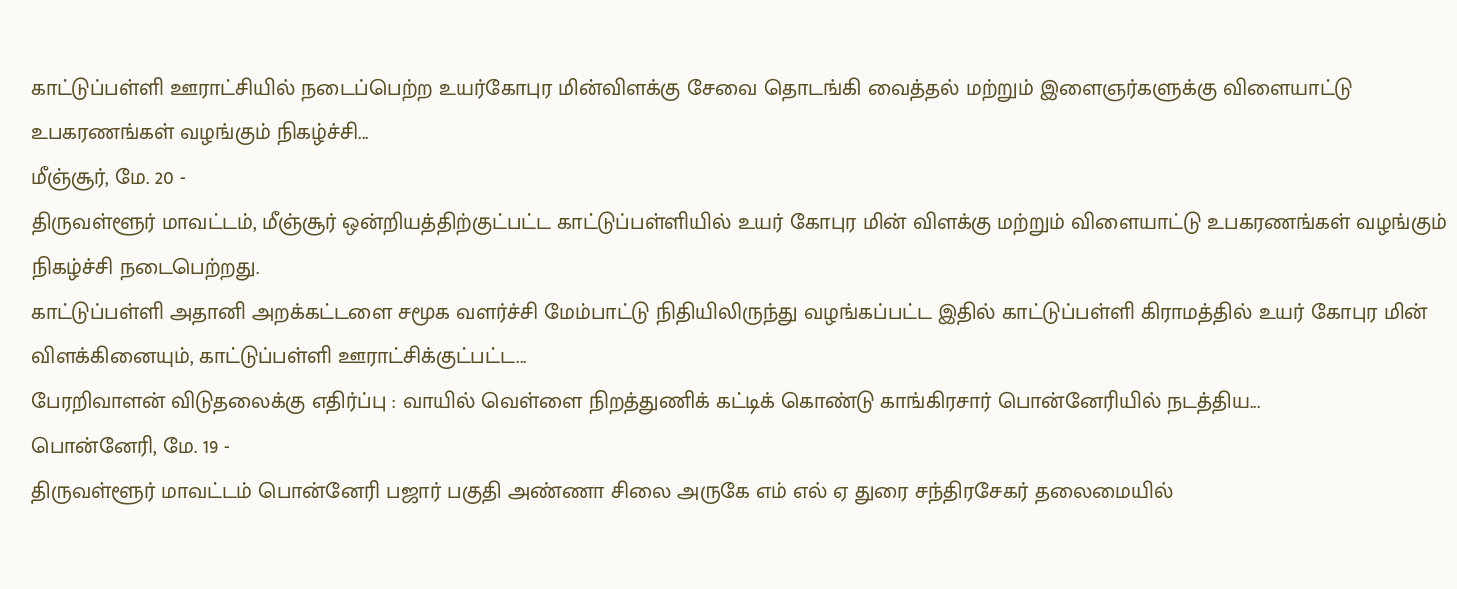காட்டுப்பள்ளி ஊராட்சியில் நடைப்பெற்ற உயர்கோபுர மின்விளக்கு சேவை தொடங்கி வைத்தல் மற்றும் இளைஞர்களுக்கு விளையாட்டு உபகரணங்கள் வழங்கும் நிகழ்ச்சி...
மீஞ்சூர், மே. 20 -
திருவள்ளூர் மாவட்டம், மீஞ்சூர் ஒன்றியத்திற்குட்பட்ட காட்டுப்பள்ளியில் உயர் கோபுர மின் விளக்கு மற்றும் விளையாட்டு உபகரணங்கள் வழங்கும் நிகழ்ச்சி நடைபெற்றது.
காட்டுப்பள்ளி அதானி அறக்கட்டளை சமூக வளர்ச்சி மேம்பாட்டு நிதியிலிருந்து வழங்கப்பட்ட இதில் காட்டுப்பள்ளி கிராமத்தில் உயர் கோபுர மின் விளக்கினையும், காட்டுப்பள்ளி ஊராட்சிக்குட்பட்ட...
பேரறிவாளன் விடுதலைக்கு எதிர்ப்பு : வாயில் வெள்ளை நிறத்துணிக் கட்டிக் கொண்டு காங்கிரசார் பொன்னேரியில் நடத்திய...
பொன்னேரி, மே. 19 -
திருவள்ளூர் மாவட்டம் பொன்னேரி பஜார் பகுதி அண்ணா சிலை அருகே எம் எல் ஏ துரை சந்திரசேகர் தலைமையில்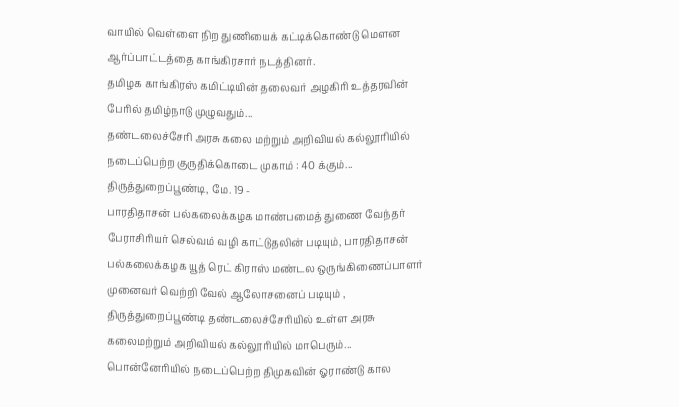வாயில் வெள்ளை நிற துணியைக் கட்டிக்கொண்டு மௌன ஆர்ப்பாட்டத்தை காங்கிரசார் நடத்தினர்.
தமிழக காங்கிரஸ் கமிட்டியின் தலைவர் அழகிரி உத்தரவின் பேரில் தமிழ்நாடு முழுவதும்...
தண்டலைச்சேரி அரசு கலை மற்றும் அறிவியல் கல்லூரியில் நடைப்பெற்ற குருதிக்கொடை முகாம் : 40 க்கும்...
திருத்துறைப்பூண்டி, மே. 19 -
பாரதிதாசன் பல்கலைக்கழக மாண்பமைத் துணை வேந்தர் பேராசிரியர் செல்வம் வழி காட்டுதலின் படியும், பாரதிதாசன் பல்கலைக்கழக யூத் ரெட் கிராஸ் மண்டல ஒருங்கிணைப்பாளர் முனைவர் வெற்றி வேல் ஆலோசனைப் படியும் , திருத்துறைப்பூண்டி தண்டலைச்சேரியில் உள்ள அரசு கலைமற்றும் அறிவியல் கல்லூரியில் மாபெரும்...
பொன்னேரியில் நடைப்பெற்ற திமுகவின் ஓராண்டு கால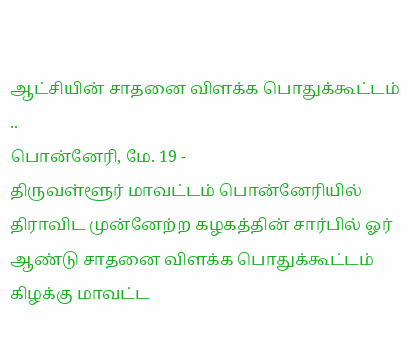ஆட்சியின் சாதனை விளக்க பொதுக்கூட்டம் ..
பொன்னேரி, மே. 19 -
திருவள்ளூர் மாவட்டம் பொன்னேரியில் திராவிட முன்னேற்ற கழகத்தின் சார்பில் ஓர் ஆண்டு சாதனை விளக்க பொதுக்கூட்டம் கிழக்கு மாவட்ட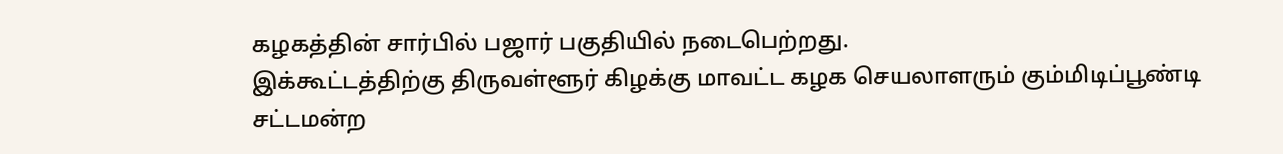கழகத்தின் சார்பில் பஜார் பகுதியில் நடைபெற்றது.
இக்கூட்டத்திற்கு திருவள்ளூர் கிழக்கு மாவட்ட கழக செயலாளரும் கும்மிடிப்பூண்டி சட்டமன்ற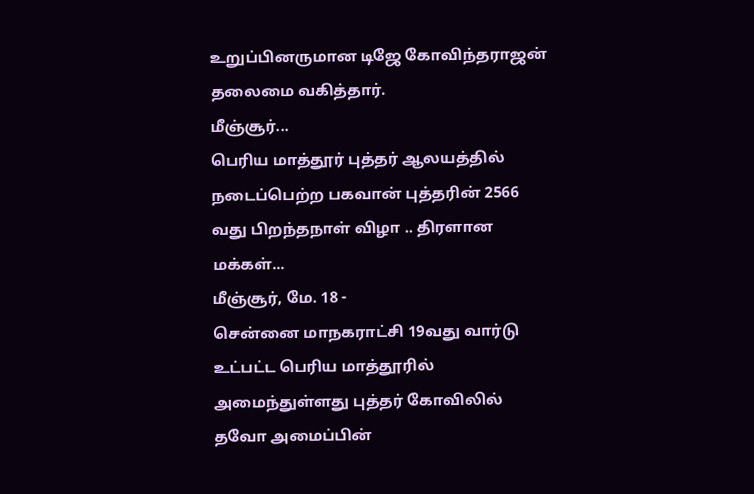உறுப்பினருமான டிஜே கோவிந்தராஜன் தலைமை வகித்தார்.
மீஞ்சூர்...
பெரிய மாத்தூர் புத்தர் ஆலயத்தில் நடைப்பெற்ற பகவான் புத்தரின் 2566 வது பிறந்தநாள் விழா .. திரளான மக்கள்...
மீஞ்சூர், மே. 18 -
சென்னை மாநகராட்சி 19வது வார்டு உட்பட்ட பெரிய மாத்தூரில் அமைந்துள்ளது புத்தர் கோவிலில் தவோ அமைப்பின்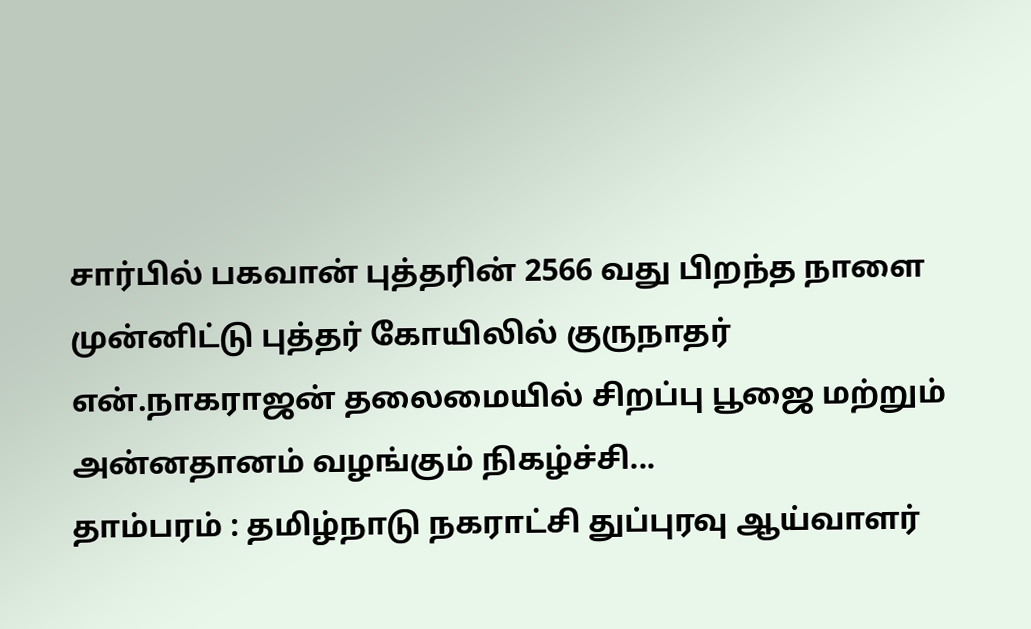சார்பில் பகவான் புத்தரின் 2566 வது பிறந்த நாளை முன்னிட்டு புத்தர் கோயிலில் குருநாதர் என்.நாகராஜன் தலைமையில் சிறப்பு பூஜை மற்றும் அன்னதானம் வழங்கும் நிகழ்ச்சி...
தாம்பரம் : தமிழ்நாடு நகராட்சி துப்புரவு ஆய்வாளர்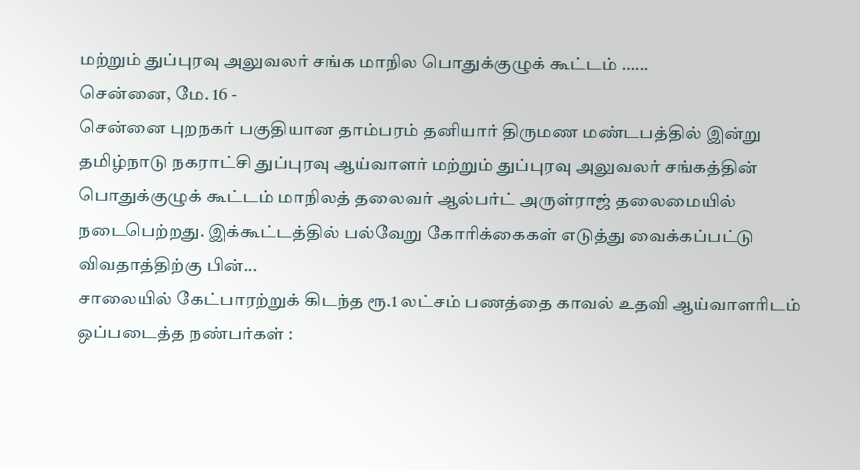மற்றும் துப்புரவு அலுவலர் சங்க மாநில பொதுக்குழுக் கூட்டம் …...
சென்னை, மே. 16 -
சென்னை புறநகர் பகுதியான தாம்பரம் தனியார் திருமண மண்டபத்தில் இன்று தமிழ்நாடு நகராட்சி துப்புரவு ஆய்வாளர் மற்றும் துப்புரவு அலுவலர் சங்கத்தின் பொதுக்குழுக் கூட்டம் மாநிலத் தலைவர் ஆல்பர்ட் அருள்ராஜ் தலைமையில் நடைபெற்றது. இக்கூட்டத்தில் பல்வேறு கோரிக்கைகள் எடுத்து வைக்கப்பட்டு விவதாத்திற்கு பின்...
சாலையில் கேட்பாரற்றுக் கிடந்த ரூ.1 லட்சம் பணத்தை காவல் உதவி ஆய்வாளரிடம் ஒப்படைத்த நண்பர்கள் :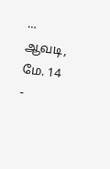...
ஆவடி, மே. 14 -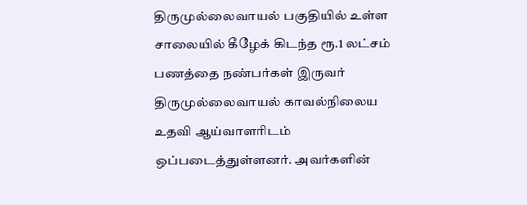திருமுல்லைவாயல் பகுதியில் உள்ள சாலையில் கீழேக் கிடந்த ரூ.1 லட்சம் பணத்தை நண்பர்கள் இருவர் திருமுல்லைவாயல் காவல்நிலைய உதவி ஆய்வாளரிடம் ஒப்படைத்துள்ளனர். அவர்களின்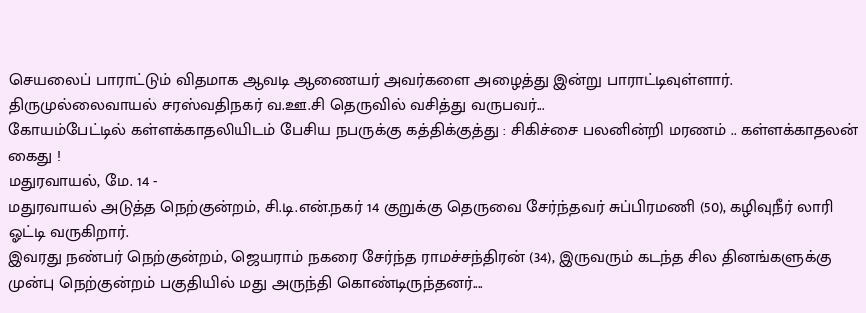செயலைப் பாராட்டும் விதமாக ஆவடி ஆணையர் அவர்களை அழைத்து இன்று பாராட்டிவுள்ளார்.
திருமுல்லைவாயல் சரஸ்வதிநகர் வ.ஊ.சி தெருவில் வசித்து வருபவர்...
கோயம்பேட்டில் கள்ளக்காதலியிடம் பேசிய நபருக்கு கத்திக்குத்து : சிகிச்சை பலனின்றி மரணம் .. கள்ளக்காதலன் கைது !
மதுரவாயல், மே. 14 -
மதுரவாயல் அடுத்த நெற்குன்றம், சி.டி.என்.நகர் 14 குறுக்கு தெருவை சேர்ந்தவர் சுப்பிரமணி (50), கழிவுநீர் லாரி ஓட்டி வருகிறார்.
இவரது நண்பர் நெற்குன்றம், ஜெயராம் நகரை சேர்ந்த ராமச்சந்திரன் (34), இருவரும் கடந்த சில தினங்களுக்கு முன்பு நெற்குன்றம் பகுதியில் மது அருந்தி கொண்டிருந்தனர்....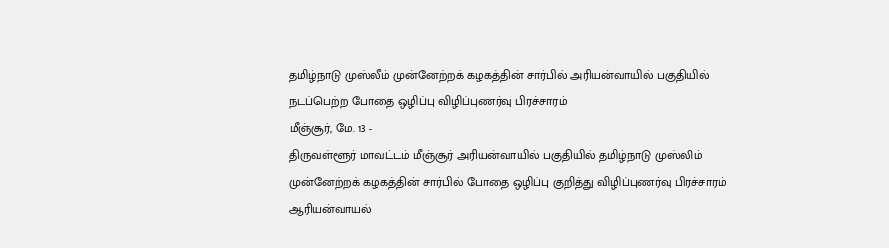தமிழ்நாடு முஸ்லீம் முன்னேற்றக் கழகத்தின் சார்பில் அரியன்வாயில் பகுதியில் நடப்பெற்ற போதை ஒழிப்பு விழிப்புணர்வு பிரச்சாரம்
மீஞ்சூர், மே. 13 -
திருவள்ளூர் மாவட்டம் மீஞ்சூர் அரியன்வாயில் பகுதியில் தமிழ்நாடு முஸ்லிம் முன்னேற்றக் கழகத்தின் சார்பில் போதை ஒழிப்பு குறித்து விழிப்புணர்வு பிரச்சாரம் ஆரியன்வாயல்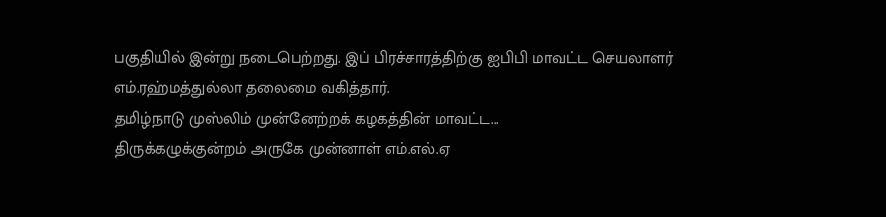பகுதியில் இன்று நடைபெற்றது. இப் பிரச்சாரத்திற்கு ஐபிபி மாவட்ட செயலாளர் எம்.ரஹ்மத்துல்லா தலைமை வகித்தார்.
தமிழ்நாடு முஸ்லிம் முன்னேற்றக் கழகத்தின் மாவட்ட...
திருக்கழுக்குன்றம் அருகே முன்னாள் எம்.எல்.ஏ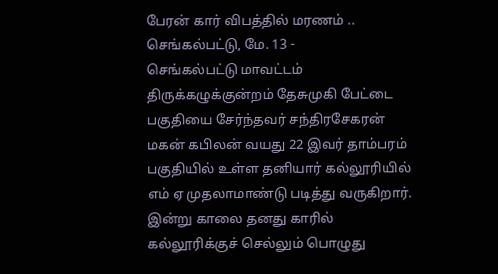பேரன் கார் விபத்தில் மரணம் ..
செங்கல்பட்டு, மே. 13 -
செங்கல்பட்டு மாவட்டம் திருக்கழுக்குன்றம் தேசுமுகி பேட்டை பகுதியை சேர்ந்தவர் சந்திரசேகரன் மகன் கபிலன் வயது 22 இவர் தாம்பரம் பகுதியில் உள்ள தனியார் கல்லூரியில் எம் ஏ முதலாமாண்டு படித்து வருகிறார்.
இன்று காலை தனது காரில் கல்லூரிக்குச் செல்லும் பொழுது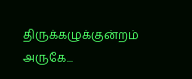திருக்கழுக்குன்றம் அருகே...